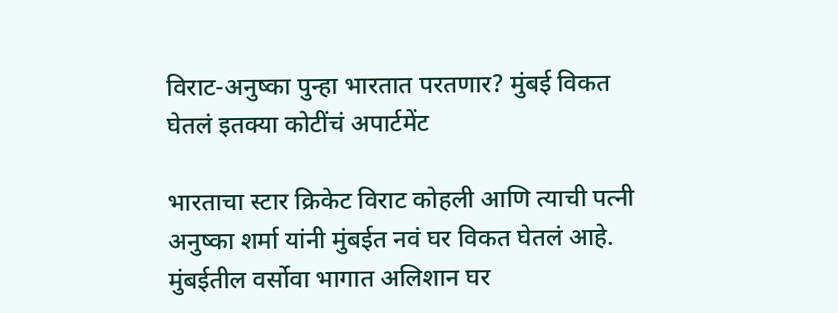विराट-अनुष्का पुन्हा भारतात परतणार? मुंबई विकत घेतलं इतक्या कोटींचं अपार्टमेंट

भारताचा स्टार क्रिकेट विराट कोहली आणि त्याची पत्नी अनुष्का शर्मा यांनी मुंबईत नवं घर विकत घेतलं आहे. मुंबईतील वर्सोवा भागात अलिशान घर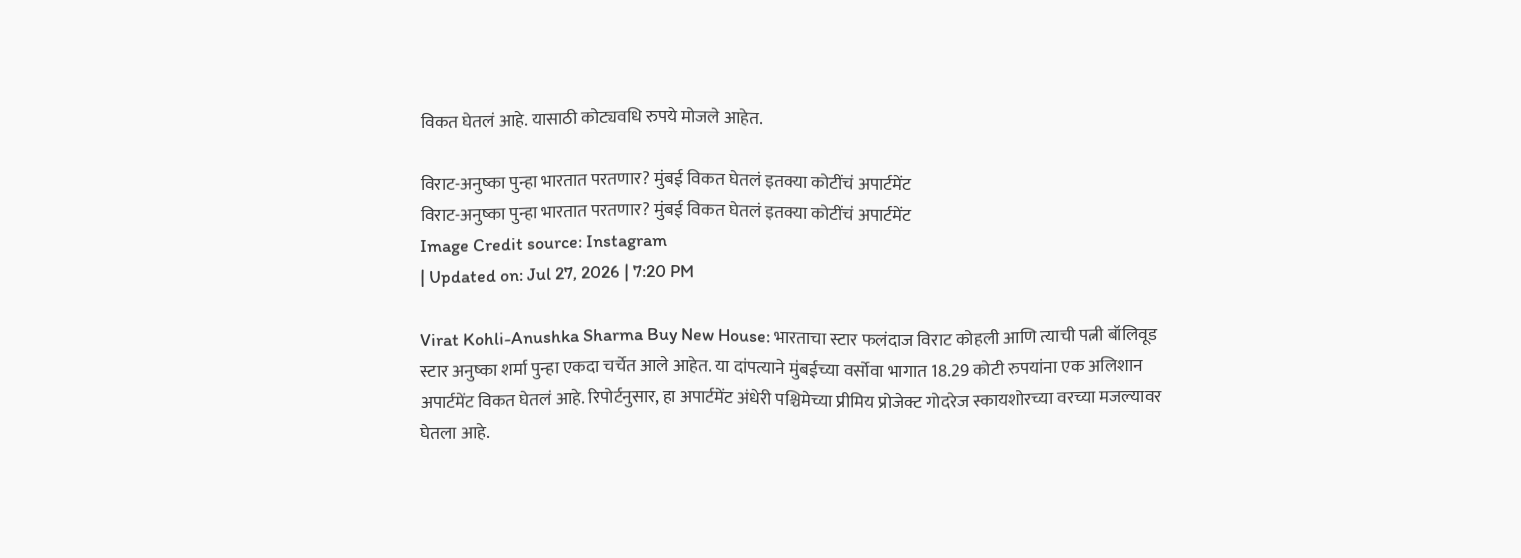विकत घेतलं आहे. यासाठी कोट्यवधि रुपये मोजले आहेत.

विराट-अनुष्का पुन्हा भारतात परतणार? मुंबई विकत घेतलं इतक्या कोटींचं अपार्टमेंट
विराट-अनुष्का पुन्हा भारतात परतणार? मुंबई विकत घेतलं इतक्या कोटींचं अपार्टमेंट
Image Credit source: Instagram
| Updated on: Jul 27, 2026 | 7:20 PM

Virat Kohli-Anushka Sharma Buy New House: भारताचा स्टार फलंदाज विराट कोहली आणि त्याची पत्नी बॉलिवूड स्टार अनुष्का शर्मा पुन्हा एकदा चर्चेत आले आहेत. या दांपत्याने मुंबईच्या वर्सोवा भागात 18.29 कोटी रुपयांना एक अलिशान अपार्टमेंट विकत घेतलं आहे. रिपोर्टनुसार, हा अपार्टमेंट अंधेरी पश्चिमेच्या प्रीमिय प्रोजेक्ट गोदरेज स्कायशोरच्या वरच्या मजल्यावर घेतला आहे.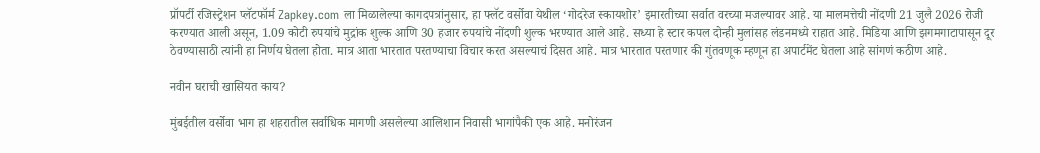प्रॉपर्टी रजिस्ट्रेशन प्लॅटफॉर्म Zapkey.com ला मिळालेल्या कागदपत्रांनुसार, हा फ्लॅट वर्सोवा येथील ‘गोदरेज स्कायशोर’ इमारतीच्या सर्वात वरच्या मजल्यावर आहे. या मालमत्तेची नोंदणी 21 जुलै 2026 रोजी करण्यात आली असून, 1.09 कोटी रुपयांचे मुद्रांक शुल्क आणि 30 हजार रुपयांचे नोंदणी शुल्क भरण्यात आले आहे. सध्या हे स्टार कपल दोन्ही मुलांसह लंडनमध्ये राहात आहे. मिडिया आणि झगमगाटापासून दूर ठेवण्यासाठी त्यांनी हा निर्णय घेतला होता. मात्र आता भारतात परतण्याचा विचार करत असल्याचं दिसत आहे. मात्र भारतात परतणार की गुंतवणूक म्हणून हा अपार्टमेंट घेतला आहे सांगणं कठीण आहे.

नवीन घराची खासियत काय?

मुंबईतील वर्सोवा भाग हा शहरातील सर्वाधिक मागणी असलेल्या आलिशान निवासी भागांपैकी एक आहे. मनोरंजन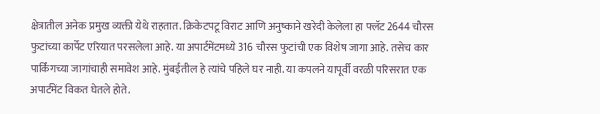क्षेत्रातील अनेक प्रमुख व्यक्ती येथे राहतात. क्रिकेटपटू विराट आणि अनुष्काने खरेदी केलेला हा फ्लॅट 2644 चौरस फुटांच्या कार्पेट एरियात परसलेला आहे. या अपार्टमेंटमध्ये 316 चौरस फुटांची एक विशेष जागा आहे. तसेच कार पार्किंगच्या जागांचाही समावेश आहे. मुंबईतील हे त्यांचे पहिले घर नाही. या कपलने यापूर्वी वरळी परिसरात एक अपार्टमेंट विकत घेतले होते.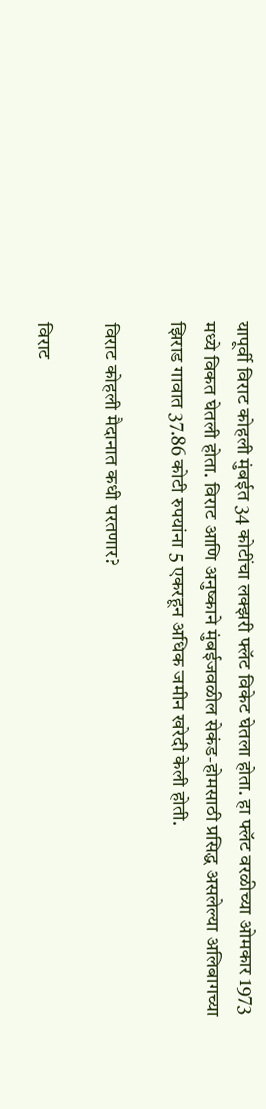यापूर्वी विराट कोहली मुंबईत 34 कोटींचा लक्झरी फ्लॅट विकेट घेतला होता. हा फ्लॅट वरळीच्या ओमकार 1973 मध्ये विकत घेतली होता. विराट आणि अनुष्काने मुंबईजवळील सेकंड-होमसाठी प्रसिद्ध असलेल्या अलिबागच्या झिराड गावात 37.86 कोटी रुपयांना 5 एकरहून अधिक जमीन खरेदी केली होती.

विराट कोहली मैदानात कधी परतणार?

विराट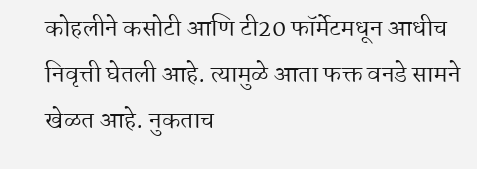कोहलीने कसोटी आणि टी20 फॉर्मेटमधून आधीच निवृत्ती घेतली आहे. त्यामुळे आता फक्त वनडे सामने खेळत आहे. नुकताच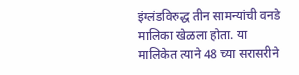इंग्लंडविरुद्ध तीन सामन्यांची वनडे मालिका खेळला होता. या मालिकेत त्याने 48 च्या सरासरीने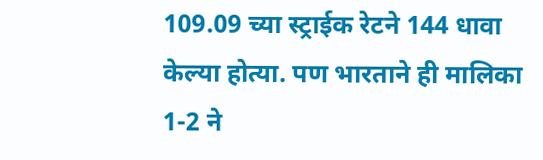109.09 च्या स्ट्राईक रेटने 144 धावा केल्या होत्या. पण भारताने ही मालिका 1-2 ने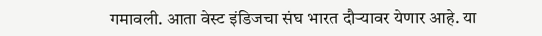गमावली. आता वेस्ट इंडिजचा संघ भारत दौऱ्यावर येणार आहे. या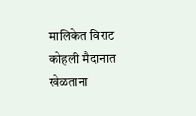मालिकेत विराट कोहली मैदानात खेळताना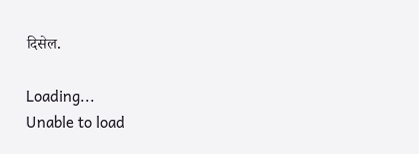दिसेल.

Loading...
Unable to load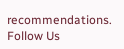recommendations.
Follow Us